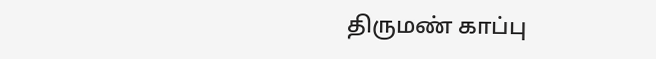திருமண் காப்பு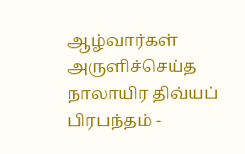ஆழ்வார்கள் அருளிச்செய்த நாலாயிர திவ்யப் பிரபந்தம் -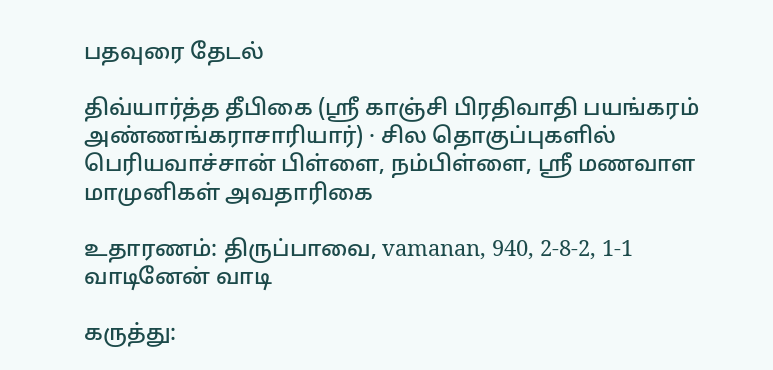பதவுரை தேடல்

திவ்யார்த்த தீபிகை (ஸ்ரீ காஞ்சி பிரதிவாதி பயங்கரம் அண்ணங்கராசாரியார்) · சில தொகுப்புகளில் பெரியவாச்சான் பிள்ளை, நம்பிள்ளை, ஸ்ரீ மணவாள மாமுனிகள் அவதாரிகை

உதாரணம்: திருப்பாவை, vamanan, 940, 2-8-2, 1-1 வாடினேன் வாடி

கருத்து: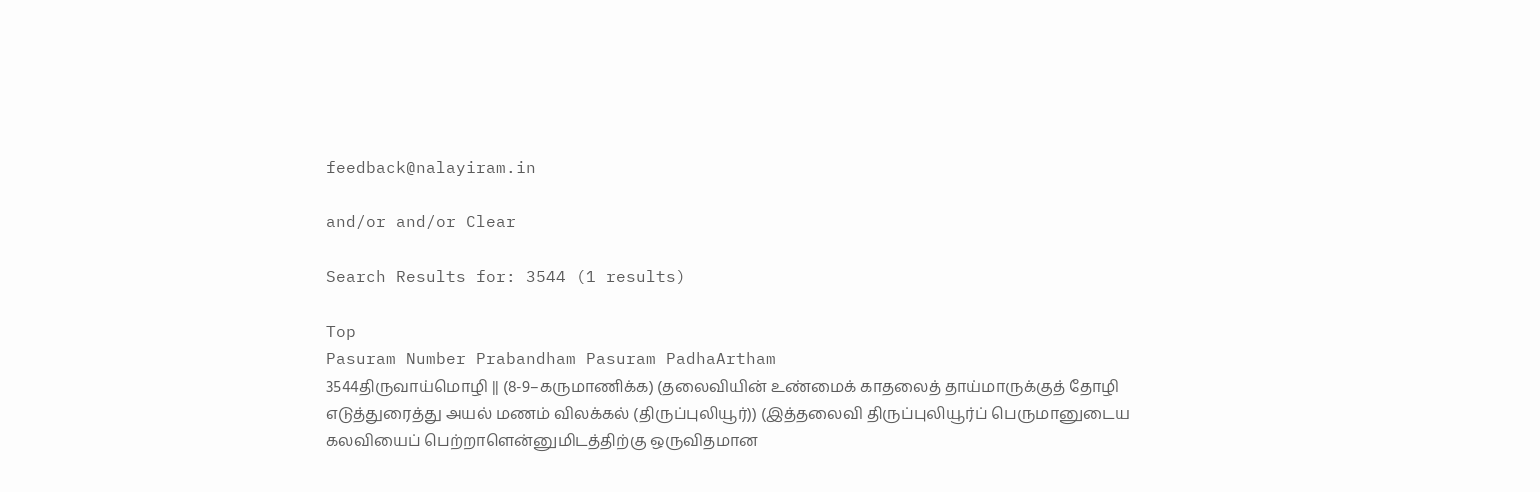feedback@nalayiram.in

and/or and/or Clear

Search Results for: 3544 (1 results)

Top
Pasuram Number Prabandham Pasuram PadhaArtham
3544திருவாய்மொழி || (8-9–கருமாணிக்க) (தலைவியின் உண்மைக் காதலைத் தாய்மாருக்குத் தோழி எடுத்துரைத்து அயல் மணம் விலக்கல் (திருப்புலியூர்)) (இத்தலைவி திருப்புலியூர்ப் பெருமானுடைய கலவியைப் பெற்றாளென்னுமிடத்திற்கு ஒருவிதமான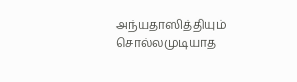அந்யதாஸித்தியும் சொல்லமுடியாத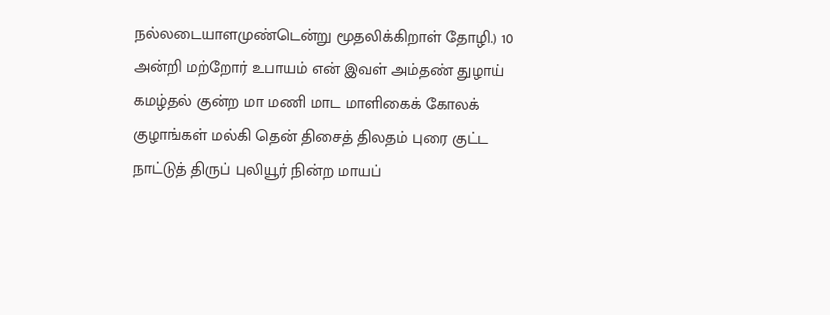நல்லடையாளமுண்டென்று மூதலிக்கிறாள் தோழி.) 10
அன்றி மற்றோர் உபாயம் என் இவள் அம்தண் துழாய் கமழ்தல் குன்ற மா மணி மாட மாளிகைக் கோலக் குழாங்கள் மல்கி தென் திசைத் திலதம் புரை குட்ட நாட்டுத் திருப் புலியூர் நின்ற மாயப்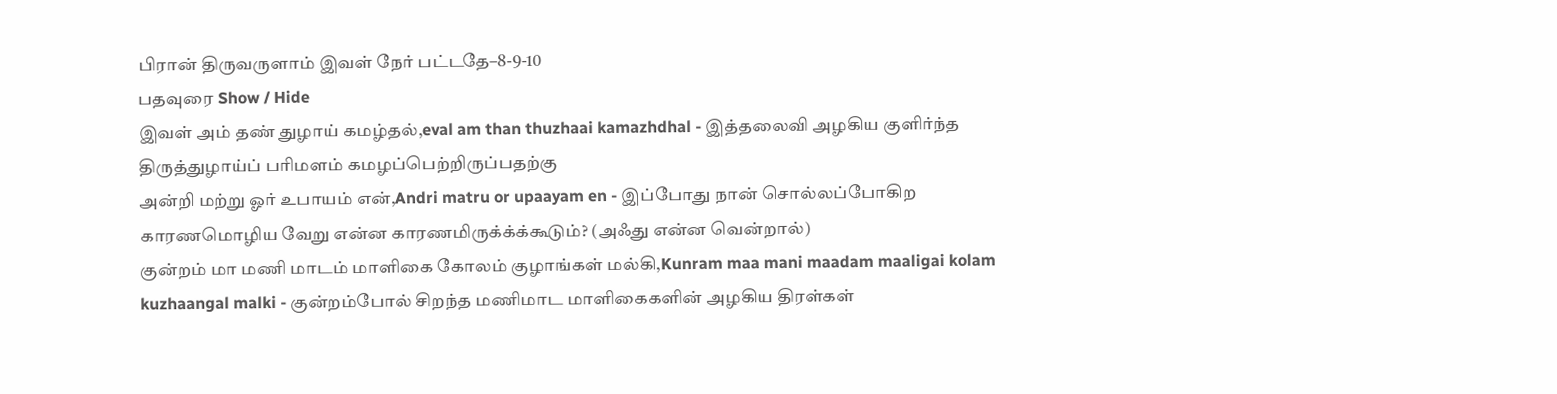பிரான் திருவருளாம் இவள் நேர் பட்டதே–8-9-10
பதவுரை Show / Hide
இவள் அம் தண் துழாய் கமழ்தல்,eval am than thuzhaai kamazhdhal - இத்தலைவி அழகிய குளிர்ந்த திருத்துழாய்ப் பரிமளம் கமழப்பெற்றிருப்பதற்கு
அன்றி மற்று ஓர் உபாயம் என்,Andri matru or upaayam en - இப்போது நான் சொல்லப்போகிற காரணமொழிய வேறு என்ன காரணமிருக்க்க்கூடும்? (அஃது என்ன வென்றால்)
குன்றம் மா மணி மாடம் மாளிகை கோலம் குழாங்கள் மல்கி,Kunram maa mani maadam maaligai kolam kuzhaangal malki - குன்றம்போல் சிறந்த மணிமாட மாளிகைகளின் அழகிய திரள்கள்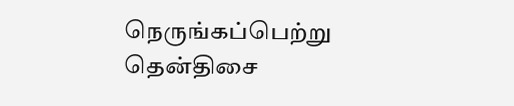நெருங்கப்பெற்று
தென்திசை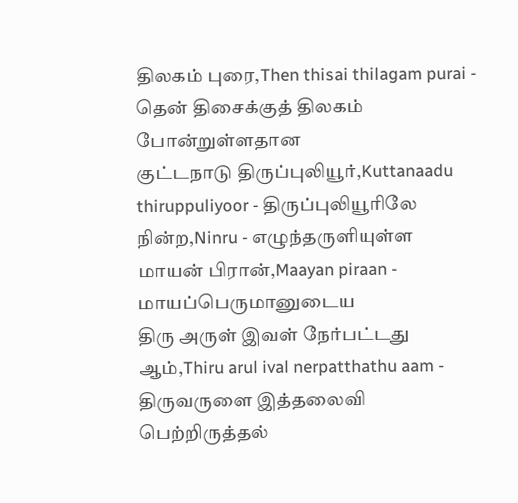திலகம் புரை,Then thisai thilagam purai - தென் திசைக்குத் திலகம் போன்றுள்ளதான
குட்டநாடு திருப்புலியூர்,Kuttanaadu thiruppuliyoor - திருப்புலியூரிலே
நின்ற,Ninru - எழுந்தருளியுள்ள
மாயன் பிரான்,Maayan piraan - மாயப்பெருமானுடைய
திரு அருள் இவள் நேர்பட்டது ஆம்,Thiru arul ival nerpatthathu aam - திருவருளை இத்தலைவி பெற்றிருத்தல்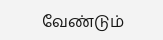வேண்டும்